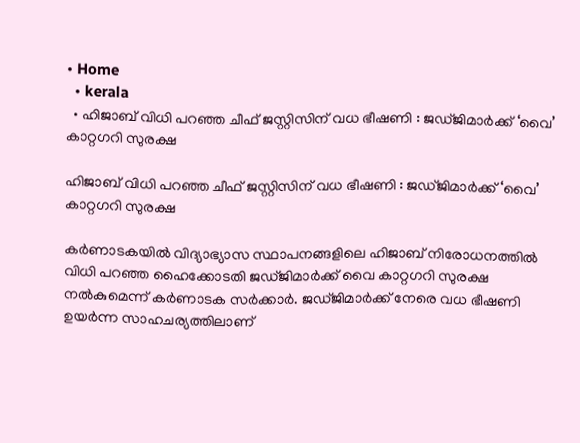• Home
  • kerala
  • ഹിജാബ് വിധി പറഞ്ഞ ചീഫ് ജസ്റ്റിസിന് വധ ഭീഷണി : ജഡ്ജിമാർക്ക് ‘വൈ’ കാറ്റഗറി സുരക്ഷ

ഹിജാബ് വിധി പറഞ്ഞ ചീഫ് ജസ്റ്റിസിന് വധ ഭീഷണി : ജഡ്ജിമാർക്ക് ‘വൈ’ കാറ്റഗറി സുരക്ഷ

കർണാടകയിൽ വിദ്യാഭ്യാസ സ്ഥാപനങ്ങളിലെ ഹിജാബ് നിരോധനത്തിൽ വിധി പറഞ്ഞ ഹൈക്കോടതി ജഡ്‌ജിമാർക്ക് വൈ കാറ്റഗറി സുരക്ഷ നൽകുമെന്ന് കർണാടക സർക്കാർ. ജഡ്ജിമാർക്ക്‌ നേരെ വധ ഭീഷണി ഉയർന്ന സാഹചര്യത്തിലാണ്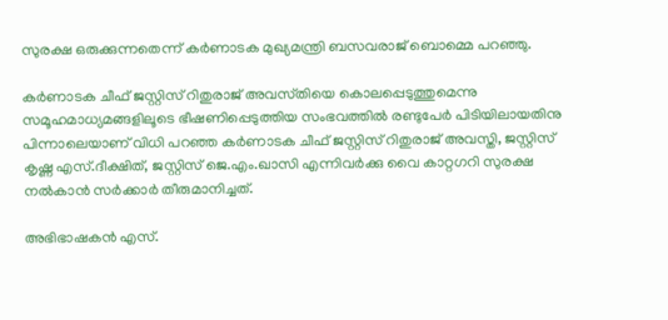സുരക്ഷ ഒരുക്കുന്നതെന്ന് കർണാടക മുഖ്യമന്ത്രി ബസവരാജ് ബൊമ്മെ പറഞ്ഞു.

കർണാടക ചീഫ് ജസ്റ്റിസ് റിതുരാജ് അവസ്‌തിയെ കൊലപ്പെടുത്തുമെന്നു സമൂഹമാധ്യമങ്ങളിലൂടെ ഭീഷണിപ്പെടുത്തിയ സംഭവത്തിൽ രണ്ടുപേർ പിടിയിലായതിനു പിന്നാലെയാണ് വിധി പറഞ്ഞ കർണാടക ചീഫ് ജസ്റ്റിസ് റിതുരാജ് അവസ്തി, ജസ്റ്റിസ് കൃഷ്ണ എസ്.ദീക്ഷിത്, ജസ്റ്റിസ് ജെ.എം.ഖാസി എന്നിവർക്കു വൈ കാറ്റഗറി സുരക്ഷ നൽകാൻ സർക്കാർ തീരുമാനിച്ചത്.

അഭിഭാഷകന്‍ എസ്.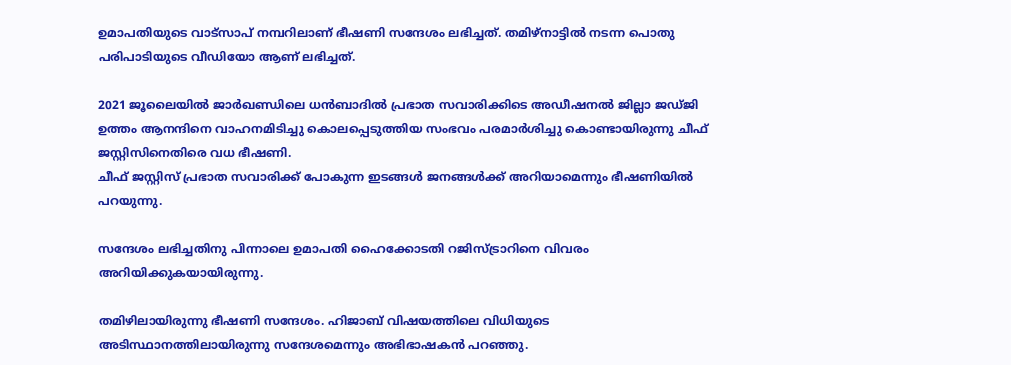ഉമാപതിയുടെ വാട്സാപ് നമ്പറിലാണ് ഭീഷണി സന്ദേശം ലഭിച്ചത്. തമിഴ്നാട്ടിൽ നടന്ന പൊതു പരിപാടിയുടെ വീഡിയോ ആണ് ലഭിച്ചത്.

2021 ജൂലൈയിൽ ജാര്‍ഖണ്ഡിലെ ധൻബാദിൽ പ്രഭാത സവാരിക്കിടെ അഡീഷനൽ ജില്ലാ ജഡ്ജി ഉത്തം ആനന്ദിനെ വാഹനമിടിച്ചു കൊലപ്പെടുത്തിയ സംഭവം പരമാർശിച്ചു കൊണ്ടായിരുന്നു ചീഫ് ജസ്റ്റിസിനെതിരെ വധ ഭീഷണി.
ചീഫ് ജസ്റ്റിസ് പ്രഭാത സവാരിക്ക് പോകുന്ന ഇടങ്ങൾ ജനങ്ങൾക്ക് അറിയാമെന്നും ഭീഷണിയിൽ പറയുന്നു.

സന്ദേശം ലഭിച്ചതിനു പിന്നാലെ ഉമാപതി ഹൈക്കോടതി റജിസ്‌ട്രാറിനെ വിവരം അറിയിക്കുകയായിരുന്നു.

തമിഴിലായിരുന്നു ഭീഷണി സന്ദേശം. ഹിജാബ് വിഷയത്തിലെ വിധിയുടെ അടിസ്ഥാനത്തിലായിരുന്നു സന്ദേശമെന്നും അഭിഭാഷകൻ പറഞ്ഞു.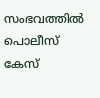സംഭവത്തിൽ പൊലീസ് കേസ്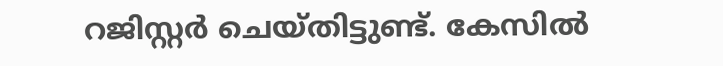റജിസ്റ്റർ ചെയ്തിട്ടുണ്ട്. കേസിൽ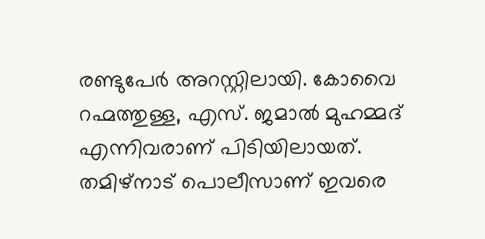രണ്ടുപേർ അറസ്റ്റിലായി. കോവൈ റഹ്മത്തുള്ള, എസ്. ജമാല്‍ മുഹമ്മദ് എന്നിവരാണ് പിടിയിലായത്. തമിഴ്‌നാട് പൊലീസാണ് ഇവരെ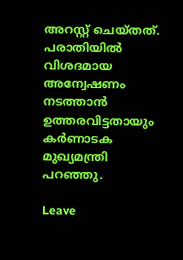അറസ്റ്റ് ചെയ്തത്. പരാതിയിൽ വിശദമായ അന്വേഷണം നടത്താൻ ഉത്തരവിട്ടതായും കർണാടക മുഖ്യമന്ത്രി പറഞ്ഞു.

Leave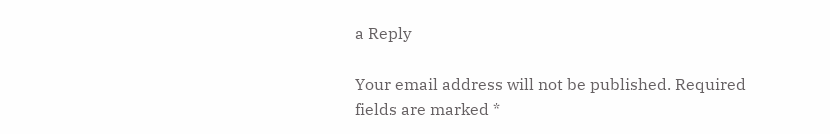a Reply

Your email address will not be published. Required fields are marked *